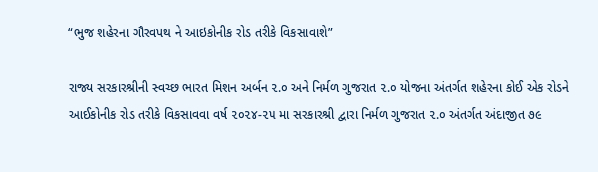“ભુજ શહેરના ગૌરવપથ ને આઇકોનીક રોડ તરીકે વિકસાવાશે”

રાજ્ય સરકારશ્રીની સ્વચ્છ ભારત મિશન અર્બન ૨.૦ અને નિર્મળ ગુજરાત ૨.૦ યોજના અંતર્ગત શહેરના કોઈ એક રોડને આઈકોનીક રોડ તરીકે વિકસાવવા વર્ષ ૨૦૨૪-૨૫ મા સરકારશ્રી દ્વારા નિર્મળ ગુજરાત ૨.૦ અંતર્ગત અંદાજીત ૭૯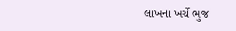લાખના ખર્ચે ભુજ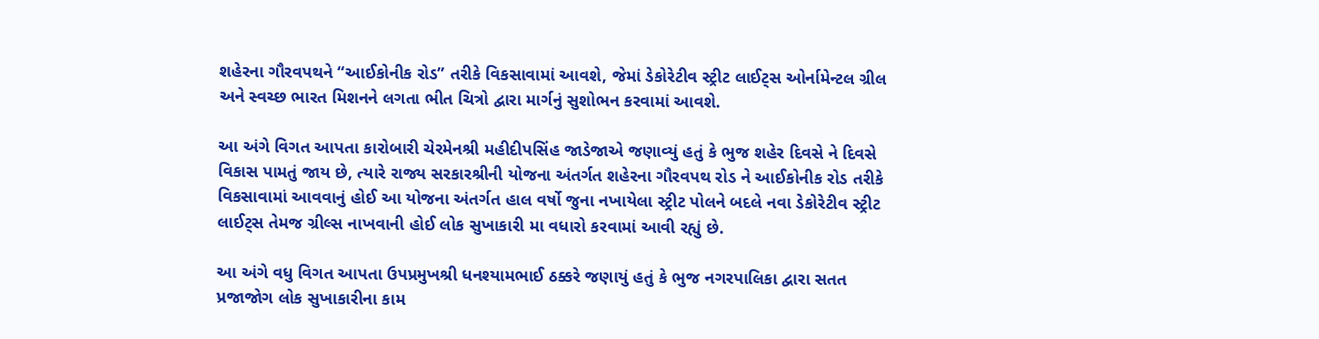શહેરના ગૌરવપથને “આઈકોનીક રોડ” તરીકે વિકસાવામાં આવશે, જેમાં ડેકોરેટીવ સ્ટ્રીટ લાઈટ્સ ઓર્નામેન્ટલ ગ્રીલ અને સ્વચ્છ ભારત મિશનને લગતા ભીત ચિત્રો દ્વારા માર્ગનું સુશોભન કરવામાં આવશે.

આ અંગે વિગત આપતા કારોબારી ચેરમેનશ્રી મહીદીપસિંહ જાડેજાએ જણાવ્યું હતું કે ભુજ શહેર દિવસે ને દિવસે વિકાસ પામતું જાય છે, ત્યારે રાજ્ય સરકારશ્રીની યોજના અંતર્ગત શહેરના ગૌરવપથ રોડ ને આઈકોનીક રોડ તરીકે વિકસાવામાં આવવાનું હોઈ આ યોજના અંતર્ગત હાલ વર્ષો જુના નખાયેલા સ્ટ્રીટ પોલને બદલે નવા ડેકોરેટીવ સ્ટ્રીટ લાઈટ્સ તેમજ ગ્રીલ્સ નાખવાની હોઈ લોક સુખાકારી મા વધારો કરવામાં આવી રહ્યું છે.

આ અંગે વધુ વિગત આપતા ઉપપ્રમુખશ્રી ધનશ્યામભાઈ ઠક્કરે જણાયું હતું કે ભુજ નગરપાલિકા દ્વારા સતત પ્રજાજોગ લોક સુખાકારીના કામ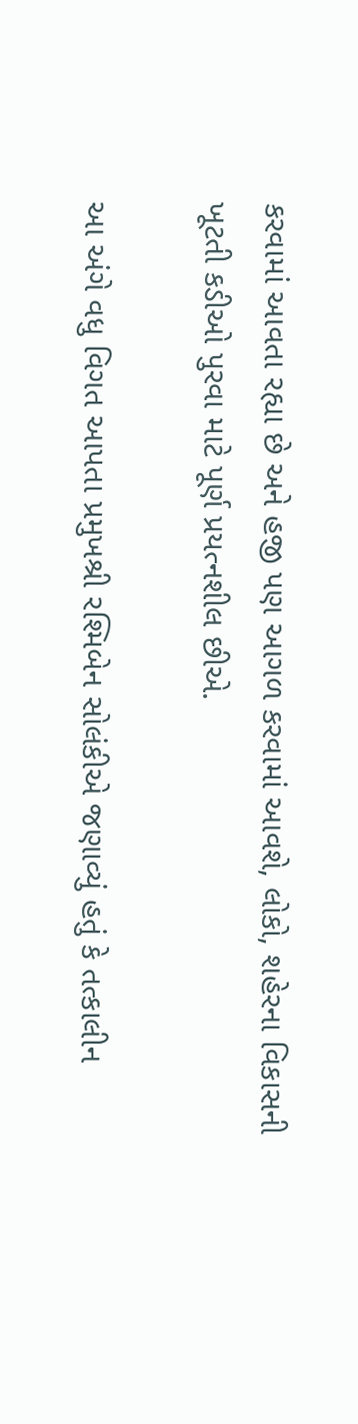કરવામાં આવતા રહ્યા છે અને હજી પણ આગળ કરવામાં આવશે, લોકો, શહેરના વિકાસની ખૂટતી કડીઓ પુરવા માટે પૂર્ણ પ્રયત્નશીલ છીએ.

આ અંગે વધુ વિગત આપતા પ્રમુખશ્રી રશ્મિબેન સોલંકીએ જણાવ્યું હતું કે તત્કાલીન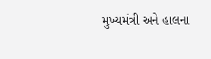મુખ્યમંત્રી અને હાલના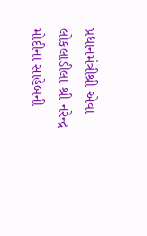પ્રધાનમંત્રીશ્રી એવા લોકલાડીલા શ્રી નરેન્દ્ર મોદીના સાહેબની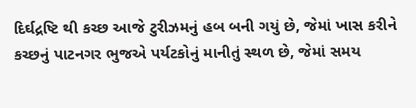દિર્ઘદ્રષ્ટિ થી કચ્છ આજે ટુરીઝમનું હબ બની ગયું છે, જેમાં ખાસ કરીને કચ્છનું પાટનગર ભુજએ પર્યટકોનું માનીતું સ્થળ છે, જેમાં સમય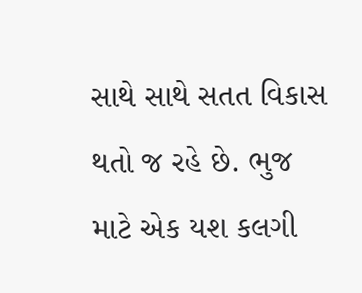સાથે સાથે સતત વિકાસ થતો જ રહે છે. ભુજ માટે એક યશ કલગી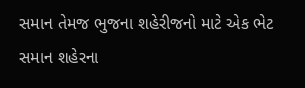સમાન તેમજ ભુજના શહેરીજનો માટે એક ભેટ સમાન શહેરના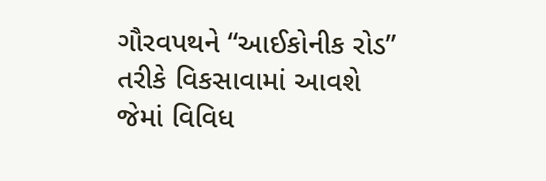ગૌરવપથને “આઈકોનીક રોડ” તરીકે વિકસાવામાં આવશે જેમાં વિવિધ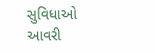સુવિધાઓ આવરી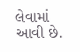લેવામાં આવી છે.